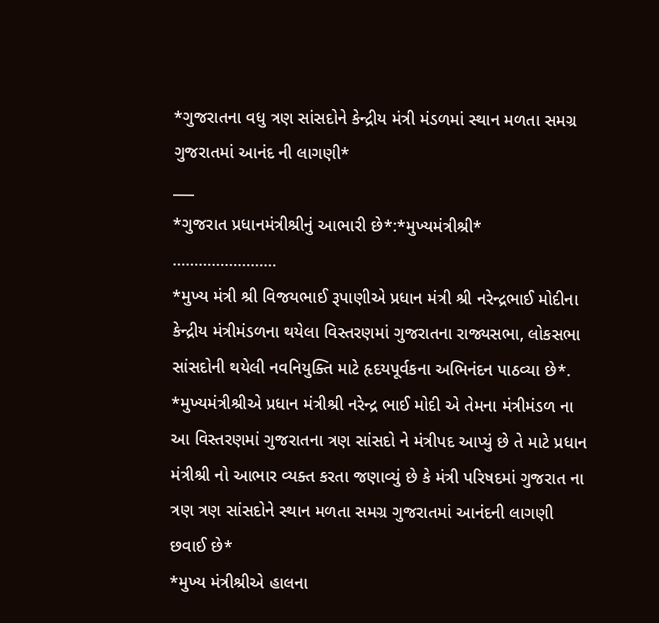*ગુજરાતના વધુ ત્રણ સાંસદોને કેન્દ્રીય મંત્રી મંડળમાં સ્થાન મળતા સમગ્ર ગુજરાતમાં આનંદ ની લાગણી*
___
*ગુજરાત પ્રધાનમંત્રીશ્રીનું આભારી છે*:*મુખ્યમંત્રીશ્રી*
……………………
*મુખ્ય મંત્રી શ્રી વિજયભાઈ રૂપાણીએ પ્રધાન મંત્રી શ્રી નરેન્દ્રભાઈ મોદીના કેન્દ્રીય મંત્રીમંડળના થયેલા વિસ્તરણમાં ગુજરાતના રાજ્યસભા, લોકસભા સાંસદોની થયેલી નવનિયુક્તિ માટે હૃદયપૂર્વકના અભિનંદન પાઠવ્યા છે*.
*મુખ્યમંત્રીશ્રીએ પ્રધાન મંત્રીશ્રી નરેન્દ્ર ભાઈ મોદી એ તેમના મંત્રીમંડળ ના આ વિસ્તરણમાં ગુજરાતના ત્રણ સાંસદો ને મંત્રીપદ આપ્યું છે તે માટે પ્રધાન મંત્રીશ્રી નો આભાર વ્યક્ત કરતા જણાવ્યું છે કે મંત્રી પરિષદમાં ગુજરાત ના ત્રણ ત્રણ સાંસદોને સ્થાન મળતા સમગ્ર ગુજરાતમાં આનંદની લાગણી છવાઈ છે*
*મુખ્ય મંત્રીશ્રીએ હાલના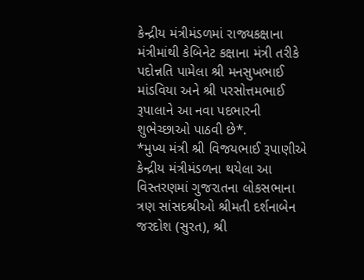કેન્દ્રીય મંત્રીમંડળમાં રાજ્યકક્ષાના મંત્રીમાંથી કેબિનેટ કક્ષાના મંત્રી તરીકે પદોન્નતિ પામેલા શ્રી મનસુખભાઈ માંડવિયા અને શ્રી પરસોત્તમભાઈ રૂપાલાને આ નવા પદભારની શુભેચ્છાઓ પાઠવી છે*.
*મુખ્ય મંત્રી શ્રી વિજયભાઈ રૂપાણીએ કેન્દ્રીય મંત્રીમંડળના થયેલા આ વિસ્તરણમાં ગુજરાતના લોકસભાના ત્રણ સાંસદશ્રીઓ શ્રીમતી દર્શનાબેન જરદોશ (સુરત), શ્રી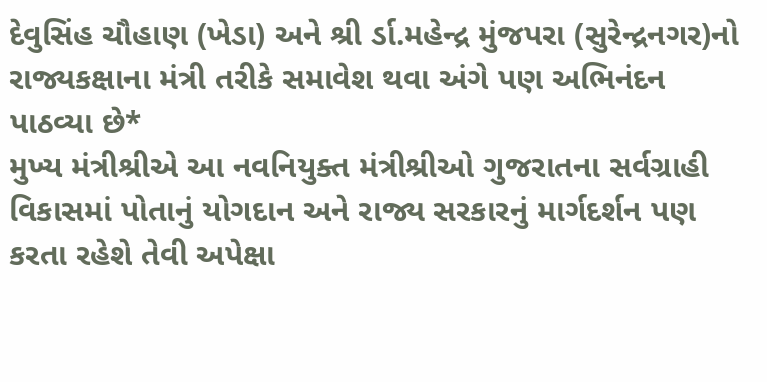દેવુસિંહ ચૌહાણ (ખેડા) અને શ્રી ર્ડા.મહેન્દ્ર મુંજપરા (સુરેન્દ્રનગર)નો રાજ્યકક્ષાના મંત્રી તરીકે સમાવેશ થવા અંગે પણ અભિનંદન પાઠવ્યા છે*
મુખ્ય મંત્રીશ્રીએ આ નવનિયુક્ત મંત્રીશ્રીઓ ગુજરાતના સર્વગ્રાહી વિકાસમાં પોતાનું યોગદાન અને રાજ્ય સરકારનું માર્ગદર્શન પણ કરતા રહેશે તેવી અપેક્ષા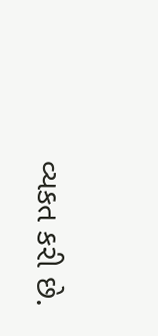વ્યકત કરી છે.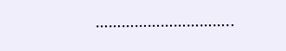…………………………..